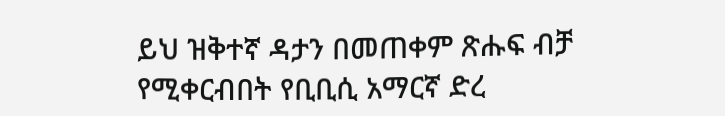ይህ ዝቅተኛ ዳታን በመጠቀም ጽሑፍ ብቻ የሚቀርብበት የቢቢሲ አማርኛ ድረ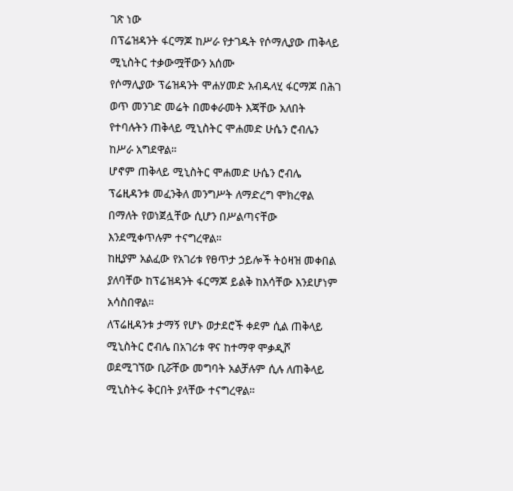ገጽ ነው
በፕሬዝዳንት ፋርማጆ ከሥራ የታገዱት የሶማሊያው ጠቅላይ ሚኒስትር ተቃውሟቸውን አሰሙ
የሶማሊያው ፕሬዝዳንት ሞሐሃመድ አብዱላሂ ፋርማጆ በሕገ ወጥ መንገድ መሬት በመቀራመት እጃቸው አለበት የተባሉትን ጠቅላይ ሚኒስትር ሞሐመድ ሁሴን ሮብሌን ከሥራ አግደዋል።
ሆኖም ጠቅላይ ሚኒስትር ሞሐመድ ሁሴን ሮብሌ ፕሬዚዳንቱ መፈንቅለ መንግሥት ለማድረግ ሞክረዋል በማለት የወነጀሏቸው ሲሆን በሥልጣናቸው እንደሚቀጥሉም ተናግረዋል።
ከዚያም አልፈው የአገሪቱ የፀጥታ ኃይሎች ትዕዛዝ መቀበል ያለባቸው ከፕሬዝዳንት ፋርማጆ ይልቅ ከእሳቸው እንደሆነም አሳስበዋል።
ለፕሬዚዳንቱ ታማኝ የሆኑ ወታደሮች ቀደም ሲል ጠቅላይ ሚኒስትር ሮብሌ በአገሪቱ ዋና ከተማዋ ሞቃዲሾ ወደሚገኘው ቢሯቸው መግባት አልቻሉም ሲሉ ለጠቅላይ ሚኒስትሩ ቅርበት ያላቸው ተናግረዋል።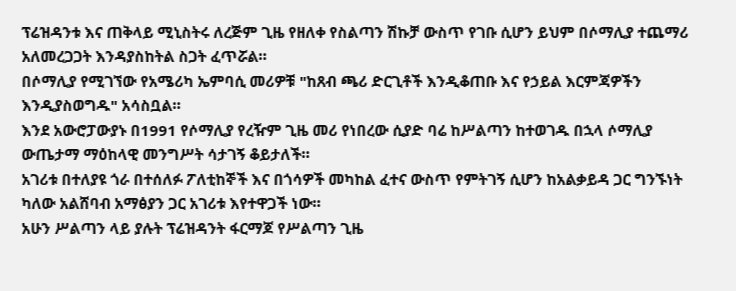ፕሬዝዳንቱ እና ጠቅላይ ሚኒስትሩ ለረጅም ጊዜ የዘለቀ የስልጣን ሽኩቻ ውስጥ የገቡ ሲሆን ይህም በሶማሊያ ተጨማሪ አለመረጋጋት እንዳያስከትል ስጋት ፈጥሯል።
በሶማሊያ የሚገኘው የአሜሪካ ኤምባሲ መሪዎቹ "ከጸብ ጫሪ ድርጊቶች እንዲቆጠቡ እና የኃይል እርምጃዎችን እንዲያስወግዱ" አሳስቧል።
እንደ አውሮፓውያኑ በ1991 የሶማሊያ የረዥም ጊዜ መሪ የነበረው ሲያድ ባሬ ከሥልጣን ከተወገዱ በኋላ ሶማሊያ ውጤታማ ማዕከላዊ መንግሥት ሳታገኝ ቆይታለች።
አገሪቱ በተለያዩ ጎራ በተሰለፉ ፖለቲከኞች እና በጎሳዎች መካከል ፈተና ውስጥ የምትገኝ ሲሆን ከአልቃይዳ ጋር ግንኙነት ካለው አልሸባብ አማፅያን ጋር አገሪቱ እየተዋጋች ነው።
አሁን ሥልጣን ላይ ያሉት ፕሬዝዳንት ፋርማጆ የሥልጣን ጊዜ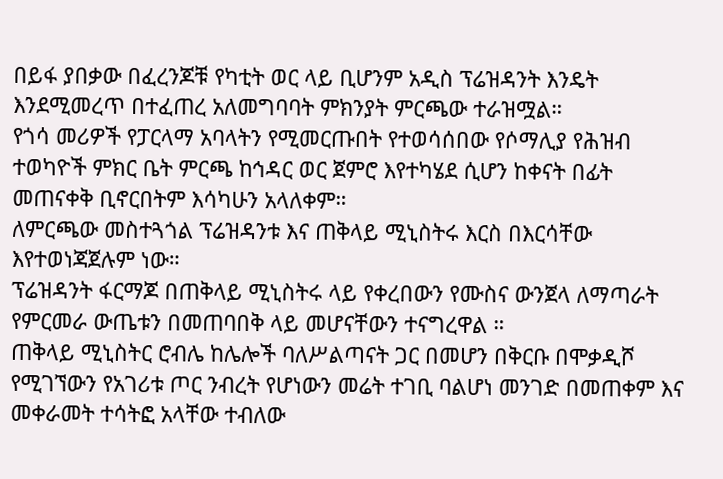በይፋ ያበቃው በፈረንጆቹ የካቲት ወር ላይ ቢሆንም አዲስ ፕሬዝዳንት እንዴት እንደሚመረጥ በተፈጠረ አለመግባባት ምክንያት ምርጫው ተራዝሟል።
የጎሳ መሪዎች የፓርላማ አባላትን የሚመርጡበት የተወሳሰበው የሶማሊያ የሕዝብ ተወካዮች ምክር ቤት ምርጫ ከኅዳር ወር ጀምሮ እየተካሄደ ሲሆን ከቀናት በፊት መጠናቀቅ ቢኖርበትም እሳካሁን አላለቀም።
ለምርጫው መስተጓጎል ፕሬዝዳንቱ እና ጠቅላይ ሚኒስትሩ እርስ በእርሳቸው እየተወነጃጀሉም ነው።
ፕሬዝዳንት ፋርማጆ በጠቅላይ ሚኒስትሩ ላይ የቀረበውን የሙስና ውንጀላ ለማጣራት የምርመራ ውጤቱን በመጠባበቅ ላይ መሆናቸውን ተናግረዋል ።
ጠቅላይ ሚኒስትር ሮብሌ ከሌሎች ባለሥልጣናት ጋር በመሆን በቅርቡ በሞቃዲሾ የሚገኘውን የአገሪቱ ጦር ንብረት የሆነውን መሬት ተገቢ ባልሆነ መንገድ በመጠቀም እና መቀራመት ተሳትፎ አላቸው ተብለው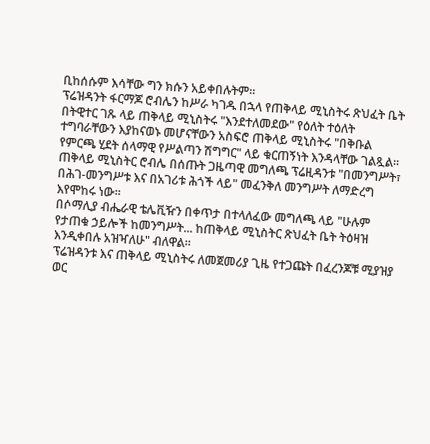ቢከሰሱም እሳቸው ግን ክሱን አይቀበሉትም።
ፕሬዝዳንት ፋርማጆ ሮብሌን ከሥራ ካገዱ በኋላ የጠቅላይ ሚኒስትሩ ጽህፈት ቤት በትዊተር ገጹ ላይ ጠቅላይ ሚኒስትሩ "እንደተለመደው" የዕለት ተዕለት ተግባራቸውን እያከናወኑ መሆናቸውን አስፍሮ ጠቅላይ ሚኒስትሩ "በቅቡል የምርጫ ሂደት ሰላማዊ የሥልጣን ሽግግር" ላይ ቁርጠኝነት እንዳላቸው ገልጿል።
ጠቅላይ ሚኒስትር ሮብሌ በሰጡት ጋዜጣዊ መግለጫ ፕሬዚዳንቱ "በመንግሥት፣ በሕገ-መንግሥቱ እና በአገሪቱ ሕጎች ላይ" መፈንቅለ መንግሥት ለማድረግ እየሞከሩ ነው።
በሶማሊያ ብሔራዊ ቴሌቪዥን በቀጥታ በተላለፈው መግለጫ ላይ "ሁሉም የታጠቁ ኃይሎች ከመንግሥት... ከጠቅላይ ሚኒስትር ጽህፈት ቤት ትዕዛዝ እንዲቀበሉ አዝዣለሁ" ብለዋል።
ፕሬዝዳንቱ እና ጠቅላይ ሚኒስትሩ ለመጀመሪያ ጊዜ የተጋጩት በፈረንጆቹ ሚያዝያ ወር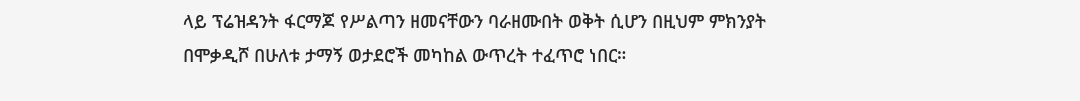ላይ ፕሬዝዳንት ፋርማጆ የሥልጣን ዘመናቸውን ባራዘሙበት ወቅት ሲሆን በዚህም ምክንያት በሞቃዲሾ በሁለቱ ታማኝ ወታደሮች መካከል ውጥረት ተፈጥሮ ነበር።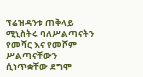ፕሬዝዳንቱ ጠቅላይ ሚኒስትሩ ባለሥልጣናትን የመሻር እና የመሾም ሥልጣናቸውን ሲነጥቋቸው ደግሞ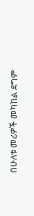በሁለቱ መሪዎች መካከል ደግም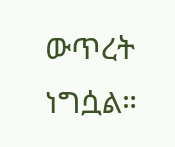ውጥረት ነግሷል።